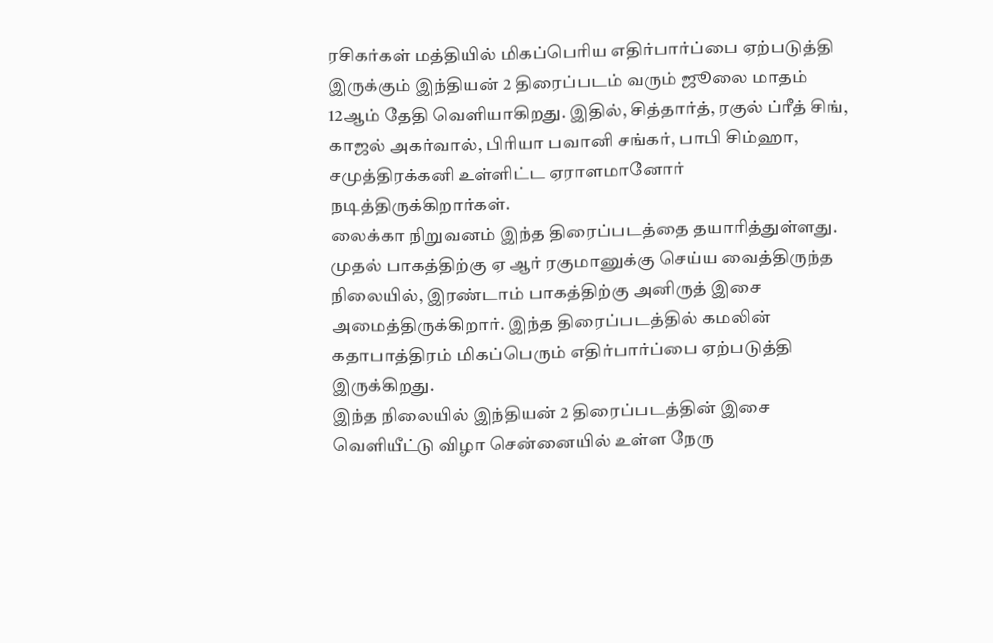ரசிகர்கள் மத்தியில் மிகப்பெரிய எதிர்பார்ப்பை ஏற்படுத்தி இருக்கும் இந்தியன் 2 திரைப்படம் வரும் ஜூலை மாதம் 12ஆம் தேதி வெளியாகிறது. இதில், சித்தார்த், ரகுல் ப்ரீத் சிங், காஜல் அகர்வால், பிரியா பவானி சங்கர், பாபி சிம்ஹா, சமுத்திரக்கனி உள்ளிட்ட ஏராளமானோர் நடித்திருக்கிறார்கள்.
லைக்கா நிறுவனம் இந்த திரைப்படத்தை தயாரித்துள்ளது. முதல் பாகத்திற்கு ஏ ஆர் ரகுமானுக்கு செய்ய வைத்திருந்த நிலையில், இரண்டாம் பாகத்திற்கு அனிருத் இசை அமைத்திருக்கிறார். இந்த திரைப்படத்தில் கமலின் கதாபாத்திரம் மிகப்பெரும் எதிர்பார்ப்பை ஏற்படுத்தி இருக்கிறது.
இந்த நிலையில் இந்தியன் 2 திரைப்படத்தின் இசை வெளியீட்டு விழா சென்னையில் உள்ள நேரு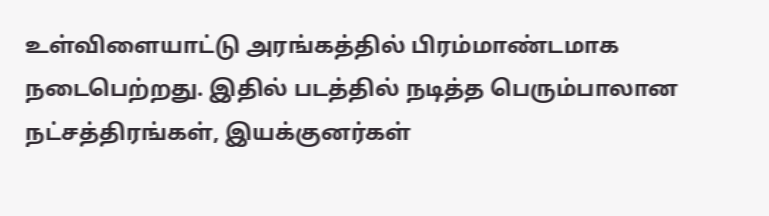உள்விளையாட்டு அரங்கத்தில் பிரம்மாண்டமாக நடைபெற்றது. இதில் படத்தில் நடித்த பெரும்பாலான நட்சத்திரங்கள், இயக்குனர்கள்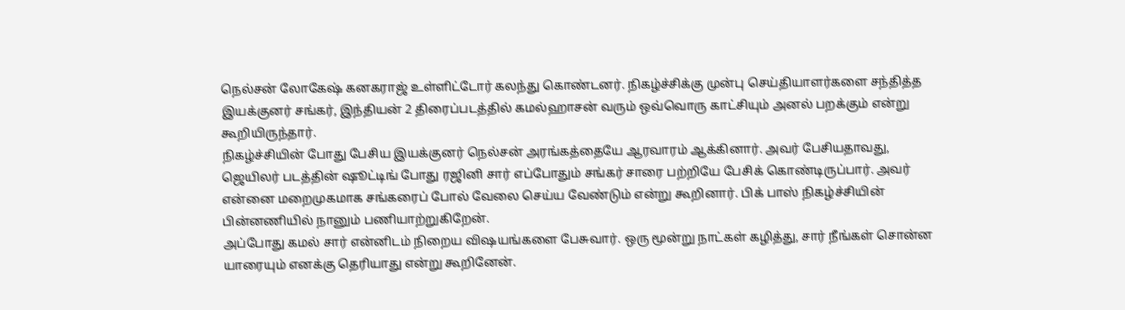நெல்சன் லோகேஷ் கனகராஜ் உள்ளிட்டோர் கலந்து கொண்டனர். நிகழ்ச்சிக்கு முன்பு செய்தியாளர்களை சந்தித்த இயக்குனர் சங்கர், இந்தியன் 2 திரைப்படத்தில் கமல்ஹாசன் வரும் ஒவ்வொரு காட்சியும் அனல் பறக்கும் என்று கூறியிருந்தார்.
நிகழ்ச்சியின் போது பேசிய இயக்குனர் நெல்சன் அரங்கத்தையே ஆரவாரம் ஆக்கினார். அவர் பேசியதாவது, ஜெயிலர் படத்தின் ஷூட்டிங் போது ரஜினி சார் எப்போதும் சங்கர் சாரை பற்றியே பேசிக் கொண்டிருப்பார். அவர் என்னை மறைமுகமாக சங்கரைப் போல் வேலை செய்ய வேண்டும் என்று கூறினார். பிக் பாஸ் நிகழ்ச்சியின் பின்னணியில் நானும் பணியாற்றுகிறேன்.
அப்போது கமல் சார் என்னிடம் நிறைய விஷயங்களை பேசுவார். ஒரு மூன்று நாட்கள் கழித்து, சார் நீங்கள் சொன்ன யாரையும் எனக்கு தெரியாது என்று கூறினேன்.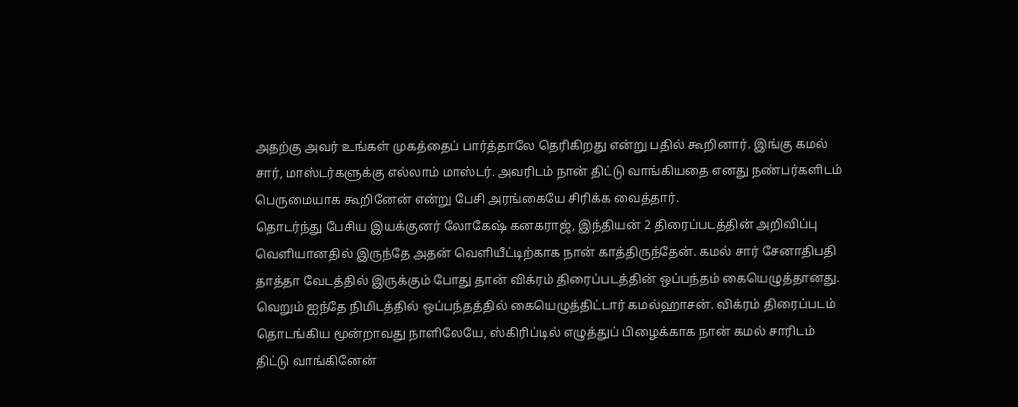அதற்கு அவர் உங்கள் முகத்தைப் பார்த்தாலே தெரிகிறது என்று பதில் கூறினார். இங்கு கமல் சார், மாஸ்டர்களுக்கு எல்லாம் மாஸ்டர். அவரிடம் நான் திட்டு வாங்கியதை எனது நண்பர்களிடம் பெருமையாக கூறினேன் என்று பேசி அரங்கையே சிரிக்க வைத்தார்.
தொடர்ந்து பேசிய இயக்குனர் லோகேஷ் கனகராஜ், இந்தியன் 2 திரைப்படத்தின் அறிவிப்பு வெளியானதில் இருந்தே அதன் வெளியீட்டிற்காக நான் காத்திருந்தேன். கமல் சார் சேனாதிபதி தாத்தா வேடத்தில் இருக்கும் போது தான் விக்ரம் திரைப்படத்தின் ஒப்பந்தம் கையெழுத்தானது. வெறும் ஐந்தே நிமிடத்தில் ஒப்பந்தத்தில் கையெழுத்திட்டார் கமல்ஹாசன். விக்ரம் திரைப்படம் தொடங்கிய மூன்றாவது நாளிலேயே, ஸ்கிரிப்டில் எழுத்துப் பிழைக்காக நான் கமல் சாரிடம் திட்டு வாங்கினேன்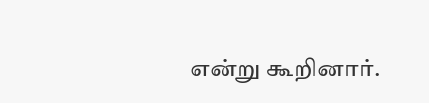என்று கூறினார்.